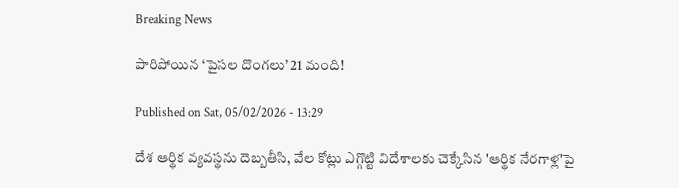Breaking News

పారిపోయిన ‘పైసల దొంగలు’ 21 మంది!

Published on Sat, 05/02/2026 - 13:29

దేశ ఆర్థిక వ్యవస్థను దెబ్బతీసి, వేల కోట్లు ఎగ్గొట్టి విదేశాలకు చెక్కేసిన 'ఆర్థిక నేరగాళ్ల'పై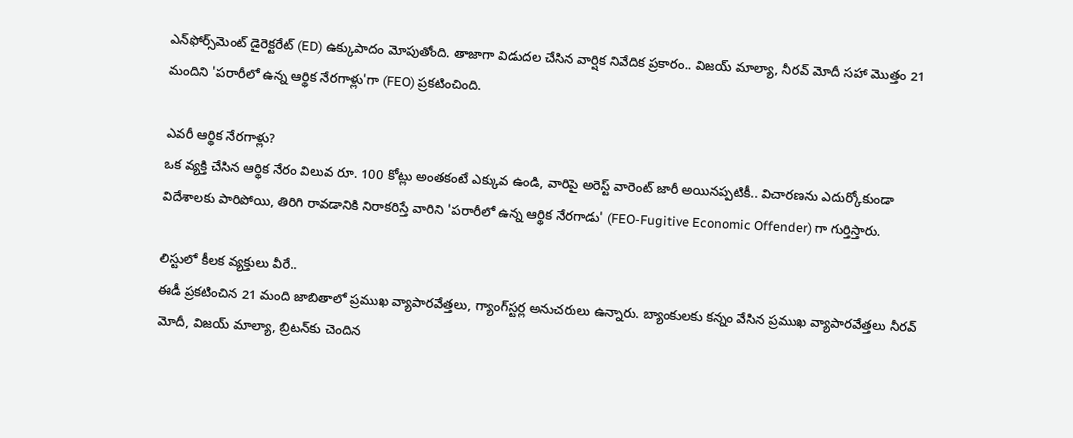ఎన్‌ఫోర్స్‌మెంట్ డైరెక్టరేట్ (ED) ఉక్కుపాదం మోపుతోంది. తాజాగా విడుదల చేసిన వార్షిక నివేదిక ప్రకారం.. విజయ్ మాల్యా, నీరవ్ మోదీ సహా మొత్తం 21 మందిని 'పరారీలో ఉన్న ఆర్థిక నేరగాళ్లు'గా (FEO) ప్రకటించింది.

ఎవరీ ఆర్థిక నేరగాళ్లు?
ఒక వ్యక్తి చేసిన ఆర్థిక నేరం విలువ రూ. 100 కోట్లు అంతకంటే ఎక్కువ ఉండి, వారిపై అరెస్ట్ వారెంట్ జారీ అయినప్పటికీ.. విచారణను ఎదుర్కోకుండా విదేశాలకు పారిపోయి, తిరిగి రావడానికి నిరాకరిస్తే వారిని 'పరారీలో ఉన్న ఆర్థిక నేరగాడు' (FEO-Fugitive Economic Offender) గా గుర్తిస్తారు.

లిస్టులో కీలక వ్యక్తులు వీరే..
ఈడీ ప్రకటించిన 21 మంది జాబితాలో ప్రముఖ వ్యాపారవేత్తలు, గ్యాంగ్‌స్టర్ల అనుచరులు ఉన్నారు. బ్యాంకుల‌కు కన్నం వేసిన ప్రముఖ వ్యాపారవేత్తలు నీరవ్ మోదీ, విజయ్ మాల్యా, బ్రిటన్‌కు చెందిన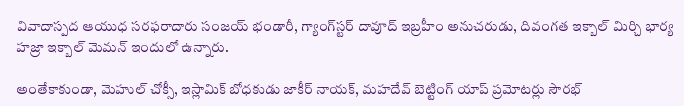వివాదాస్పద ఆయుధ సరఫరాదారు సంజయ్ భండారీ, గ్యాంగ్‌స్టర్ దావూద్ ఇబ్రహీం అనుచరుడు, దివంగత ఇక్బాల్ మిర్చి భార్య హజ్రా ఇక్బాల్ మెమన్ ఇందులో ఉన్నారు.

అంతేకాకుండా, మెహుల్ చోక్సీ, ఇస్లామిక్ బోధకుడు జాకీర్ నాయక్, మహదేవ్ బెట్టింగ్ యాప్ ప్రమోటర్లు సౌరభ్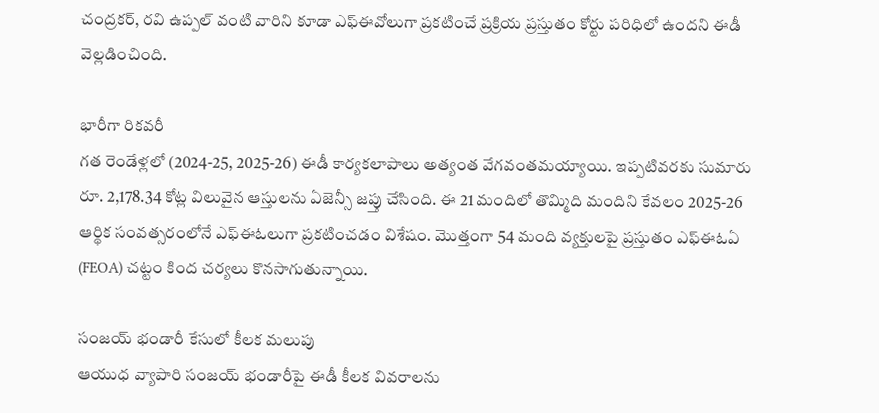చంద్రకర్, రవి ఉప్పల్ వంటి వారిని కూడా ఎఫ్‌ఈవోలుగా ప్రకటించే ప్రక్రియ ప్రస్తుతం కోర్టు పరిధిలో ఉందని ఈడీ వెల్లడించింది.

భారీగా రికవరీ
గత రెండేళ్లలో (2024-25, 2025-26) ఈడీ కార్యకలాపాలు అత్యంత వేగవంతమయ్యాయి. ఇప్పటివరకు సుమారు రూ. 2,178.34 కోట్ల విలువైన ఆస్తులను ఏజెన్సీ జప్తు చేసింది. ఈ 21 మందిలో తొమ్మిది మందిని కేవలం 2025-26 ఆర్థిక సంవత్సరంలోనే ఎఫ్ఈఓలుగా ప్రకటించడం విశేషం. మొత్తంగా 54 మంది వ్యక్తులపై ప్రస్తుతం ఎఫ్ఈఓఏ (FEOA) చట్టం కింద చర్యలు కొనసాగుతున్నాయి.

సంజయ్ భండారీ కేసులో కీలక మలుపు
ఆయుధ వ్యాపారి సంజయ్ భండారీపై ఈడీ కీలక వివరాలను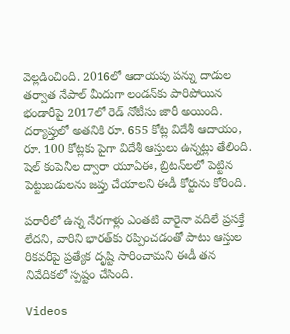వెల్లడించింది. 2016లో ఆదాయపు పన్ను దాడుల తర్వాత నేపాల్ మీదుగా లండన్‌కు పారిపోయిన భండారీపై 2017లో రెడ్ నోటీసు జారీ అయింది. దర్యాప్తులో అతనికి రూ. 655 కోట్ల విదేశీ ఆదాయం, రూ. 100 కోట్లకు పైగా విదేశీ ఆస్తులు ఉన్నట్లు తేలింది. షెల్ కంపెనీల ద్వారా యూఏఈ, బ్రిటన్‌లలో పెట్టిన పెట్టుబడులను జప్తు చేయాలని ఈడీ కోర్టును కోరింది.

పరారీలో ఉన్న నేరగాళ్లు ఎంతటి వారైనా వదిలే ప్రసక్తే లేదని, వారిని భారత్‌కు రప్పించడంతో పాటు ఆస్తుల రికవరీపై ప్రత్యేక దృష్టి సారించామని ఈడీ తన నివేదికలో స్పష్టం చేసింది.

Videos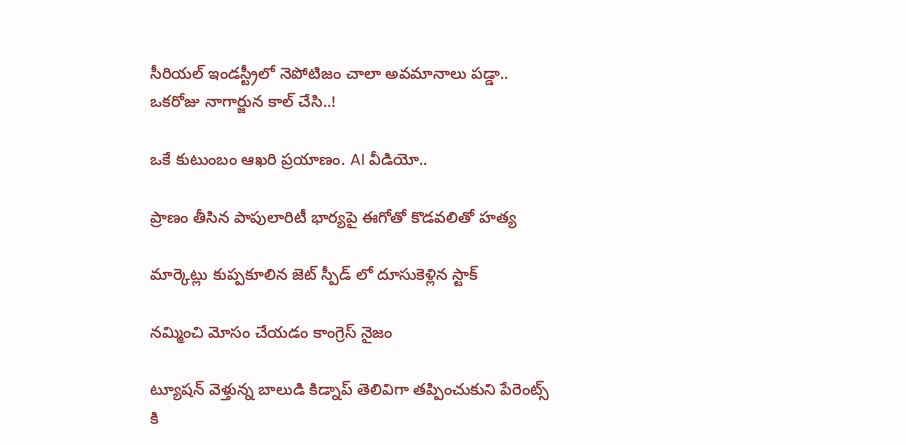సీరియల్ ఇండస్ట్రీలో నెపోటిజం చాలా అవమానాలు పడ్డా.. ఒకరోజు నాగార్జున కాల్ చేసి..!

ఒకే కుటుంబం ఆఖరి ప్రయాణం. AI వీడియో..

ప్రాణం తీసిన పాపులారిటీ భార్యపై ఈగోతో కొడవలితో హత్య

మార్కెట్లు కుప్పకూలిన జెట్ స్పీడ్ లో దూసుకెళ్లిన స్టాక్

నమ్మించి మోసం చేయడం కాంగ్రెస్ నైజం

ట్యూషన్ వెళ్తున్న బాలుడి కిడ్నాప్ తెలివిగా తప్పించుకుని పేరెంట్స్ కి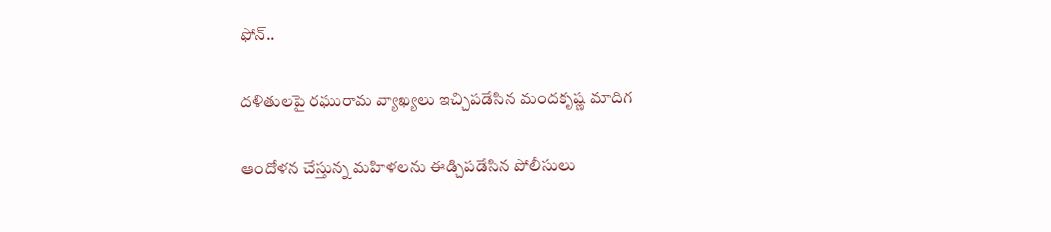ఫోన్..

దళితులపై రఘురామ వ్యాఖ్యలు ఇచ్చిపడేసిన మందకృష్ణ మాదిగ

ఆందోళన చేస్తున్న మహిళలను ఈడ్చిపడేసిన పోలీసులు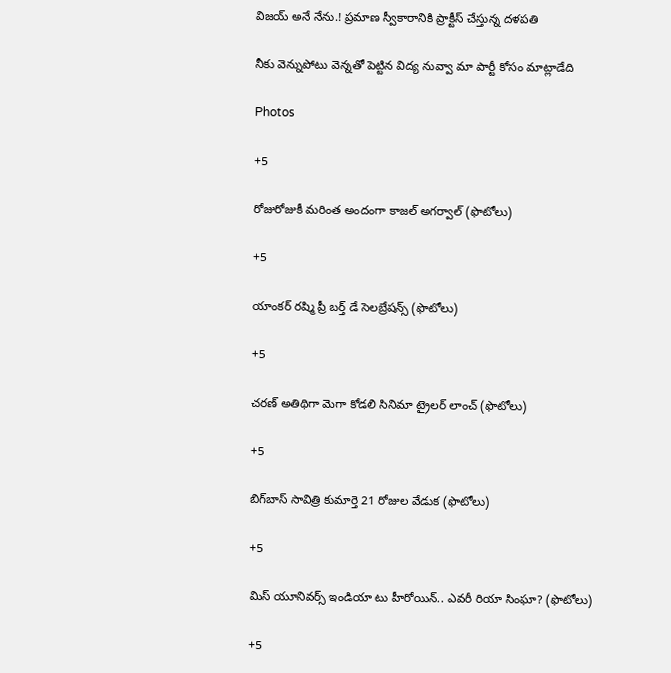విజయ్ అనే నేను.! ప్రమాణ స్వీకారానికి ప్రాక్టీస్ చేస్తున్న దళపతి

నీకు వెన్నుపోటు వెన్నతో పెట్టిన విద్య నువ్వా మా పార్టీ కోసం మాట్లాడేది

Photos

+5

రోజురోజుకీ మరింత అందంగా కాజల్ అగర్వాల్ (ఫొటోలు)

+5

యాంకర్ రష్మి ప్రీ బర్త్ డే సెలబ్రేషన్స్ (ఫొటోలు)

+5

చరణ్ అతిథిగా మెగా కోడలి సినిమా ట్రైలర్ లాంచ్ (ఫొటోలు)

+5

బిగ్‌బాస్ సావిత్రి కుమార్తె 21 రోజుల వేడుక (ఫొటోలు)

+5

మిస్ యూనివర్స్ ఇండియా టు హీరోయిన్‌.. ఎవరీ రియా సింఘా? (ఫొటోలు)

+5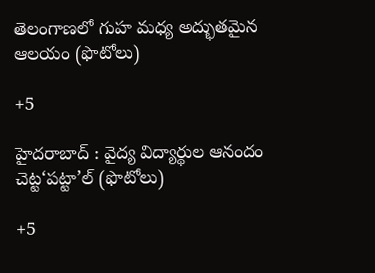తెలంగాణలో గుహ మధ్య అద్భుతమైన ఆలయం (ఫొటోలు)

+5

హైదరాబాద్ : వైద్య విద్యార్థుల ఆనందం చెట్ట‘పట్టా’ల్‌ (ఫొటోలు)

+5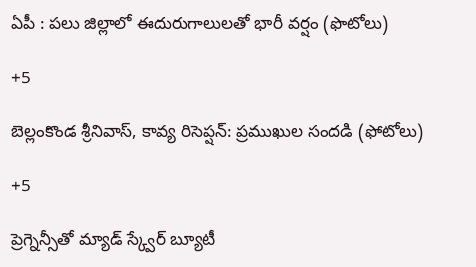ఏపీ : పలు జిల్లాలో ఈదురుగాలులతో భారీ వర్షం (ఫొటోలు)

+5

బెల్లంకొండ శ్రీనివాస్, కావ్య రిసెప్షన్‌: ప్రముఖుల సందడి (ఫోటోలు)

+5

ప్రెగ్నెన్సీతో మ్యాడ్ స్క్వేర్‌ బ్యూటీ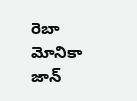రెబా మోనికా జాన్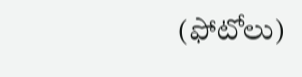(ఫోటోలు)